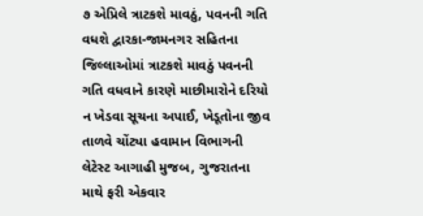૭ એપ્રિલે ત્રાટકશે માવઠું, પવનની ગતિ વધશે દ્વારકા-જામનગર સહિતના જિલ્લાઓમાં ત્રાટકશે માવઠું પવનની ગતિ વધવાને કારણે માછીમારોને દરિયો ન ખેડવા સૂચના અપાઈ, ખેડૂતોના જીવ તાળવે ચોંટ્યા હવામાન વિભાગની લેટેસ્ટ આગાહી મુજબ, ગુજરાતના માથે ફરી એકવાર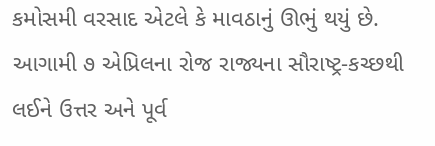કમોસમી વરસાદ એટલે કે માવઠાનું ઊભું થયું છે. આગામી ૭ એપ્રિલના રોજ રાજ્યના સૌરાષ્ટ્ર-કચ્છથી લઈને ઉત્તર અને પૂર્વ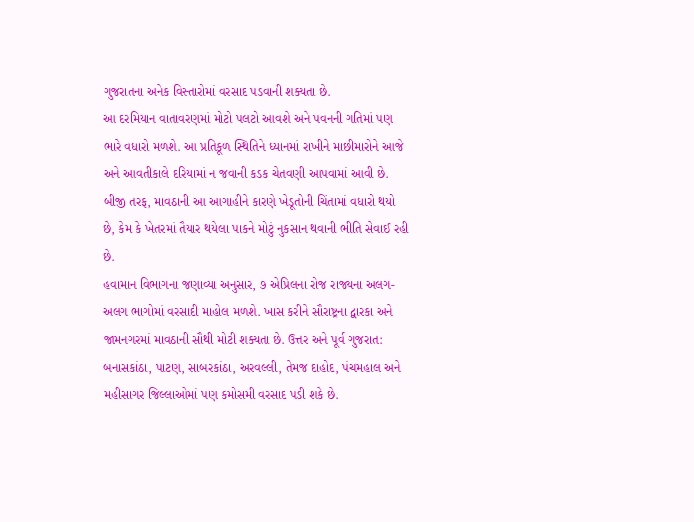ગુજરાતના અનેક વિસ્તારોમાં વરસાદ પડવાની શક્યતા છે.
આ દરમિયાન વાતાવરણમાં મોટો પલટો આવશે અને પવનની ગતિમાં પણ ભારે વધારો મળશે. આ પ્રતિકૂળ સ્થિતિને ધ્યાનમાં રાખીને માછીમારોને આજે અને આવતીકાલે દરિયામાં ન જવાની કડક ચેતવણી આપવામાં આવી છે. બીજી તરફ, માવઠાની આ આગાહીને કારણે ખેડૂતોની ચિંતામાં વધારો થયો છે, કેમ કે ખેતરમાં તૈયાર થયેલા પાકને મોટું નુકસાન થવાની ભીતિ સેવાઈ રહી છે.
હવામાન વિભાગના જણાવ્યા અનુસાર, ૭ એપ્રિલના રોજ રાજ્યના અલગ-અલગ ભાગોમાં વરસાદી માહોલ મળશે. ખાસ કરીને સૌરાષ્ટ્રના દ્વારકા અને જામનગરમાં માવઠાની સૌથી મોટી શક્યતા છે. ઉત્તર અને પૂર્વ ગુજરાત: બનાસકાંઠા, પાટણ, સાબરકાંઠા, અરવલ્લી, તેમજ દાહોદ, પંચમહાલ અને મહીસાગર જિલ્લાઓમાં પણ કમોસમી વરસાદ પડી શકે છે.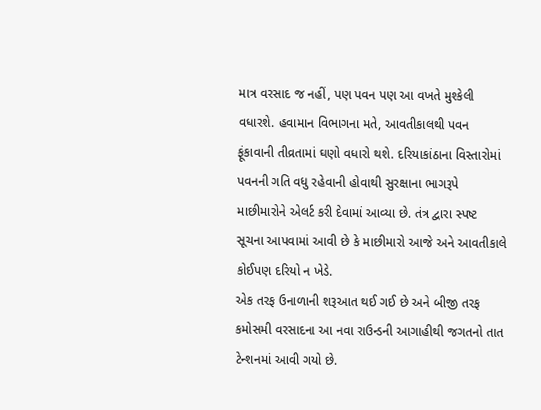માત્ર વરસાદ જ નહીં, પણ પવન પણ આ વખતે મુશ્કેલી વધારશે. હવામાન વિભાગના મતે, આવતીકાલથી પવન ફૂંકાવાની તીવ્રતામાં ઘણો વધારો થશે. દરિયાકાંઠાના વિસ્તારોમાં પવનની ગતિ વધુ રહેવાની હોવાથી સુરક્ષાના ભાગરૂપે માછીમારોને એલર્ટ કરી દેવામાં આવ્યા છે. તંત્ર દ્વારા સ્પષ્ટ સૂચના આપવામાં આવી છે કે માછીમારો આજે અને આવતીકાલે કોઈપણ દરિયો ન ખેડે.
એક તરફ ઉનાળાની શરૂઆત થઈ ગઈ છે અને બીજી તરફ કમોસમી વરસાદના આ નવા રાઉન્ડની આગાહીથી જગતનો તાત ટેન્શનમાં આવી ગયો છે.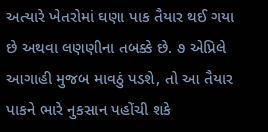અત્યારે ખેતરોમાં ઘણા પાક તૈયાર થઈ ગયા છે અથવા લણણીના તબક્કે છે. ૭ એપ્રિલે આગાહી મુજબ માવઠું પડશે, તો આ તૈયાર પાકને ભારે નુકસાન પહોંચી શકે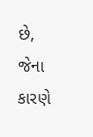છે, જેના કારણે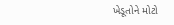ખેડૂતોને મોટો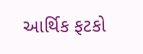આર્થિક ફટકો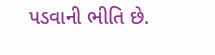પડવાની ભીતિ છે.